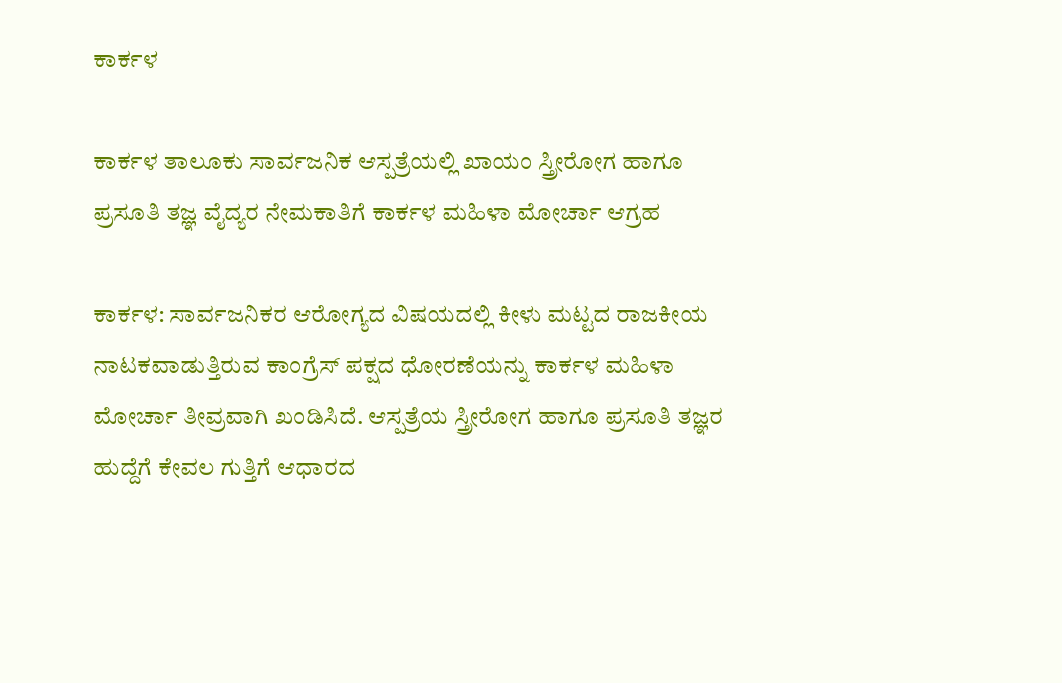ಕಾರ್ಕಳ

ಕಾರ್ಕಳ ತಾಲೂಕು ಸಾರ್ವಜನಿಕ ಆಸ್ಪತ್ರೆಯಲ್ಲಿ ಖಾಯಂ ಸ್ತ್ರೀರೋಗ ಹಾಗೂ ಪ್ರಸೂತಿ ತಜ್ಞ ವೈದ್ಯರ ನೇಮಕಾತಿಗೆ ಕಾರ್ಕಳ ಮಹಿಳಾ ಮೋರ್ಚಾ ಆಗ್ರಹ

ಕಾರ್ಕಳ: ಸಾರ್ವಜನಿಕರ ಆರೋಗ್ಯದ ವಿಷಯದಲ್ಲಿ ಕೀಳು ಮಟ್ಟದ ರಾಜಕೀಯ ನಾಟಕವಾಡುತ್ತಿರುವ ಕಾಂಗ್ರೆಸ್ ಪಕ್ಷದ ಧೋರಣೆಯನ್ನು ಕಾರ್ಕಳ ಮಹಿಳಾ ಮೋರ್ಚಾ ತೀವ್ರವಾಗಿ ಖಂಡಿಸಿದೆ. ಆಸ್ಪತ್ರೆಯ ಸ್ತ್ರೀರೋಗ ಹಾಗೂ ಪ್ರಸೂತಿ ತಜ್ಞರ ಹುದ್ದೆಗೆ ಕೇವಲ ಗುತ್ತಿಗೆ ಆಧಾರದ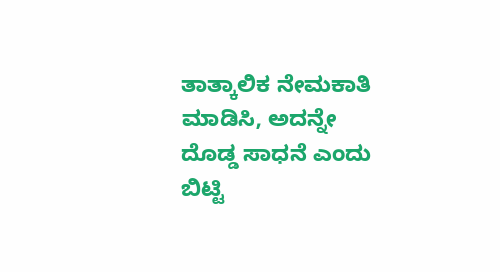ತಾತ್ಕಾಲಿಕ ನೇಮಕಾತಿ ಮಾಡಿಸಿ, ಅದನ್ನೇ ದೊಡ್ಡ ಸಾಧನೆ ಎಂದು ಬಿಟ್ಟಿ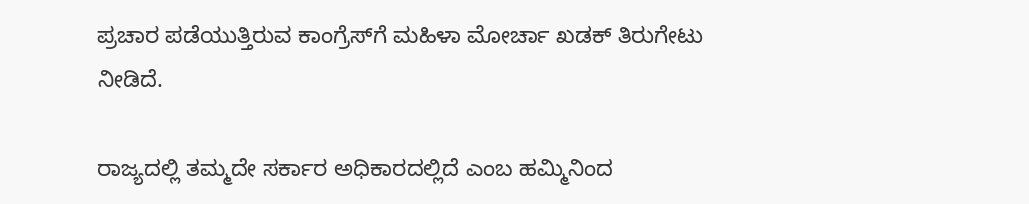ಪ್ರಚಾರ ಪಡೆಯುತ್ತಿರುವ ಕಾಂಗ್ರೆಸ್‌ಗೆ ಮಹಿಳಾ ಮೋರ್ಚಾ ಖಡಕ್ ತಿರುಗೇಟು ನೀಡಿದೆ.

ರಾಜ್ಯದಲ್ಲಿ ತಮ್ಮದೇ ಸರ್ಕಾರ ಅಧಿಕಾರದಲ್ಲಿದೆ ಎಂಬ ಹಮ್ಮಿನಿಂದ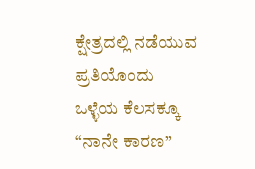ಕ್ಷೇತ್ರದಲ್ಲಿ ನಡೆಯುವ ಪ್ರತಿಯೊಂದು ಒಳ್ಳೆಯ ಕೆಲಸಕ್ಕೂ “ನಾನೇ ಕಾರಣ”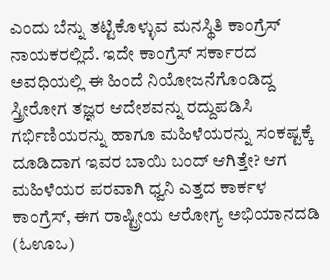ಎಂದು ಬೆನ್ನು ತಟ್ಟಿಕೊಳ್ಳುವ ಮನಸ್ಥಿತಿ ಕಾಂಗ್ರೆಸ್ ನಾಯಕರಲ್ಲಿದೆ. ಇದೇ ಕಾಂಗ್ರೆಸ್ ಸರ್ಕಾರದ ಅವಧಿಯಲ್ಲಿ ಈ ಹಿಂದೆ ನಿಯೋಜನೆಗೊಂಡಿದ್ದ ಸ್ತ್ರೀರೋಗ ತಜ್ಞರ ಆದೇಶವನ್ನು ರದ್ದುಪಡಿಸಿ ಗರ್ಭಿಣಿಯರನ್ನು ಹಾಗೂ ಮಹಿಳೆಯರನ್ನು ಸಂಕಷ್ಟಕ್ಕೆ ದೂಡಿದಾಗ ಇವರ ಬಾಯಿ ಬಂದ್ ಆಗಿತ್ತೇ? ಆಗ ಮಹಿಳೆಯರ ಪರವಾಗಿ ಧ್ವನಿ ಎತ್ತದ ಕಾರ್ಕಳ ಕಾಂಗ್ರೆಸ್, ಈಗ ರಾಷ್ಟ್ರೀಯ ಆರೋಗ್ಯ ಅಭಿಯಾನದಡಿ (ಓಊಒ)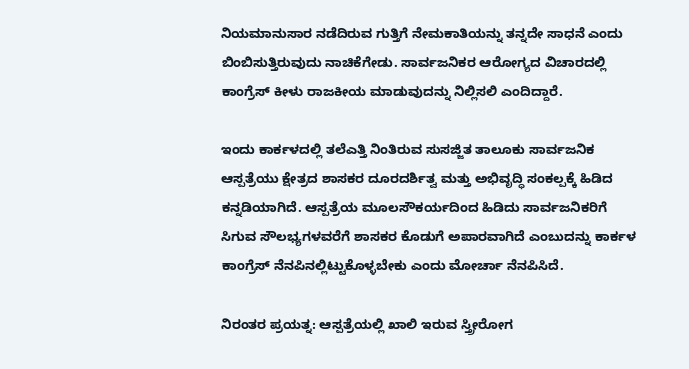ನಿಯಮಾನುಸಾರ ನಡೆದಿರುವ ಗುತ್ತಿಗೆ ನೇಮಕಾತಿಯನ್ನು ತನ್ನದೇ ಸಾಧನೆ ಎಂದು ಬಿಂಬಿಸುತ್ತಿರುವುದು ನಾಚಿಕೆಗೇಡು. ಸಾರ್ವಜನಿಕರ ಆರೋಗ್ಯದ ವಿಚಾರದಲ್ಲಿ ಕಾಂಗ್ರೆಸ್ ಕೀಳು ರಾಜಕೀಯ ಮಾಡುವುದನ್ನು ನಿಲ್ಲಿಸಲಿ ಎಂದಿದ್ದಾರೆ.

ಇಂದು ಕಾರ್ಕಳದಲ್ಲಿ ತಲೆಎತ್ತಿ ನಿಂತಿರುವ ಸುಸಜ್ಜಿತ ತಾಲೂಕು ಸಾರ್ವಜನಿಕ ಆಸ್ಪತ್ರೆಯು ಕ್ಷೇತ್ರದ ಶಾಸಕರ ದೂರದರ್ಶಿತ್ವ ಮತ್ತು ಅಭಿವೃದ್ಧಿ ಸಂಕಲ್ಪಕ್ಕೆ ಹಿಡಿದ ಕನ್ನಡಿಯಾಗಿದೆ. ಆಸ್ಪತ್ರೆಯ ಮೂಲಸೌಕರ್ಯದಿಂದ ಹಿಡಿದು ಸಾರ್ವಜನಿಕರಿಗೆ ಸಿಗುವ ಸೌಲಭ್ಯಗಳವರೆಗೆ ಶಾಸಕರ ಕೊಡುಗೆ ಅಪಾರವಾಗಿದೆ ಎಂಬುದನ್ನು ಕಾರ್ಕಳ ಕಾಂಗ್ರೆಸ್ ನೆನಪಿನಲ್ಲಿಟ್ಟುಕೊಳ್ಳಬೇಕು ಎಂದು ಮೋರ್ಚಾ ನೆನಪಿಸಿದೆ.

ನಿರಂತರ ಪ್ರಯತ್ನ: ಆಸ್ಪತ್ರೆಯಲ್ಲಿ ಖಾಲಿ ಇರುವ ಸ್ತ್ರೀರೋಗ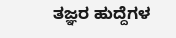ತಜ್ಞರ ಹುದ್ದೆಗಳ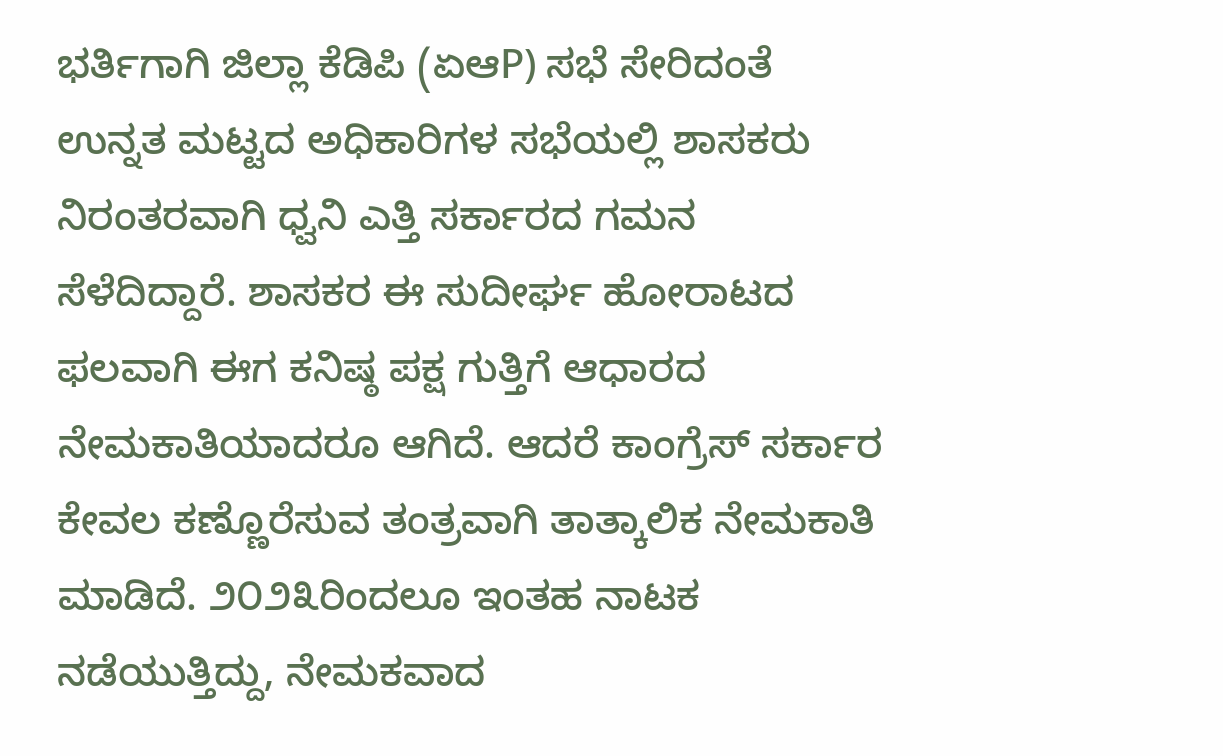ಭರ್ತಿಗಾಗಿ ಜಿಲ್ಲಾ ಕೆಡಿಪಿ (ಏಆP) ಸಭೆ ಸೇರಿದಂತೆ ಉನ್ನತ ಮಟ್ಟದ ಅಧಿಕಾರಿಗಳ ಸಭೆಯಲ್ಲಿ ಶಾಸಕರು ನಿರಂತರವಾಗಿ ಧ್ವನಿ ಎತ್ತಿ ಸರ್ಕಾರದ ಗಮನ ಸೆಳೆದಿದ್ದಾರೆ. ಶಾಸಕರ ಈ ಸುದೀರ್ಘ ಹೋರಾಟದ ಫಲವಾಗಿ ಈಗ ಕನಿಷ್ಠ ಪಕ್ಷ ಗುತ್ತಿಗೆ ಆಧಾರದ ನೇಮಕಾತಿಯಾದರೂ ಆಗಿದೆ. ಆದರೆ ಕಾಂಗ್ರೆಸ್ ಸರ್ಕಾರ ಕೇವಲ ಕಣ್ಣೊರೆಸುವ ತಂತ್ರವಾಗಿ ತಾತ್ಕಾಲಿಕ ನೇಮಕಾತಿ ಮಾಡಿದೆ. ೨೦೨೩ರಿಂದಲೂ ಇಂತಹ ನಾಟಕ ನಡೆಯುತ್ತಿದ್ದು, ನೇಮಕವಾದ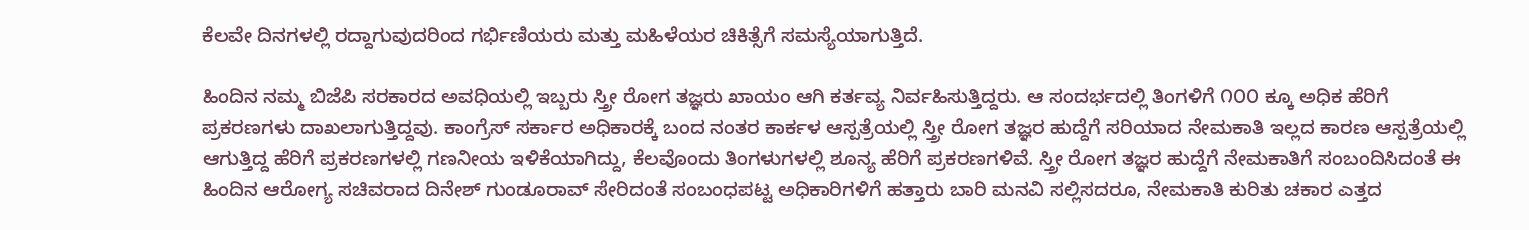ಕೆಲವೇ ದಿನಗಳಲ್ಲಿ ರದ್ದಾಗುವುದರಿಂದ ಗರ್ಭಿಣಿಯರು ಮತ್ತು ಮಹಿಳೆಯರ ಚಿಕಿತ್ಸೆಗೆ ಸಮಸ್ಯೆಯಾಗುತ್ತಿದೆ.

ಹಿಂದಿನ ನಮ್ಮ ಬಿಜೆಪಿ ಸರಕಾರದ ಅವಧಿಯಲ್ಲಿ ಇಬ್ಬರು ಸ್ತ್ರೀ ರೋಗ ತಜ್ಞರು ಖಾಯಂ ಆಗಿ ಕರ್ತವ್ಯ ನಿರ್ವಹಿಸುತ್ತಿದ್ದರು. ಆ ಸಂದರ್ಭದಲ್ಲಿ ತಿಂಗಳಿಗೆ ೧೦೦ ಕ್ಕೂ ಅಧಿಕ ಹೆರಿಗೆ ಪ್ರಕರಣಗಳು ದಾಖಲಾಗುತ್ತಿದ್ದವು. ಕಾಂಗ್ರೆಸ್ ಸರ್ಕಾರ ಅಧಿಕಾರಕ್ಕೆ ಬಂದ ನಂತರ ಕಾರ್ಕಳ ಆಸ್ಪತ್ರೆಯಲ್ಲಿ ಸ್ತ್ರೀ ರೋಗ ತಜ್ಞರ ಹುದ್ದೆಗೆ ಸರಿಯಾದ ನೇಮಕಾತಿ ಇಲ್ಲದ ಕಾರಣ ಆಸ್ಪತ್ರೆಯಲ್ಲಿ ಆಗುತ್ತಿದ್ದ ಹೆರಿಗೆ ಪ್ರಕರಣಗಳಲ್ಲಿ ಗಣನೀಯ ಇಳಿಕೆಯಾಗಿದ್ದು, ಕೆಲವೊಂದು ತಿಂಗಳುಗಳಲ್ಲಿ ಶೂನ್ಯ ಹೆರಿಗೆ ಪ್ರಕರಣಗಳಿವೆ. ಸ್ತ್ರೀ ರೋಗ ತಜ್ಞರ ಹುದ್ದೆಗೆ ನೇಮಕಾತಿಗೆ ಸಂಬಂದಿಸಿದಂತೆ ಈ ಹಿಂದಿನ ಆರೋಗ್ಯ ಸಚಿವರಾದ ದಿನೇಶ್ ಗುಂಡೂರಾವ್ ಸೇರಿದಂತೆ ಸಂಬಂಧಪಟ್ಟ ಅಧಿಕಾರಿಗಳಿಗೆ ಹತ್ತಾರು ಬಾರಿ ಮನವಿ ಸಲ್ಲಿಸದರೂ, ನೇಮಕಾತಿ ಕುರಿತು ಚಕಾರ ಎತ್ತದ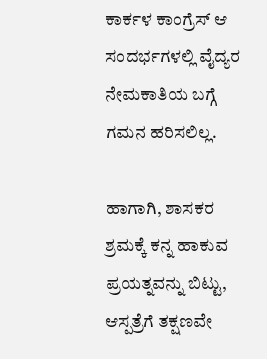ಕಾರ್ಕಳ ಕಾಂಗ್ರೆಸ್ ಆ ಸಂದರ್ಭಗಳಲ್ಲಿ ವೈದ್ಯರ ನೇಮಕಾತಿಯ ಬಗ್ಗೆ ಗಮನ ಹರಿಸಲಿಲ್ಲ.

ಹಾಗಾಗಿ, ಶಾಸಕರ ಶ್ರಮಕ್ಕೆ ಕನ್ನ ಹಾಕುವ ಪ್ರಯತ್ನವನ್ನು ಬಿಟ್ಟು, ಆಸ್ಪತ್ರೆಗೆ ತಕ್ಷಣವೇ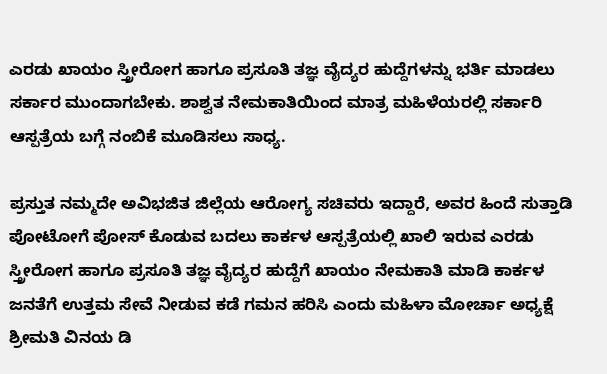ಎರಡು ಖಾಯಂ ಸ್ತ್ರೀರೋಗ ಹಾಗೂ ಪ್ರಸೂತಿ ತಜ್ಞ ವೈದ್ಯರ ಹುದ್ದೆಗಳನ್ನು ಭರ್ತಿ ಮಾಡಲು ಸರ್ಕಾರ ಮುಂದಾಗಬೇಕು. ಶಾಶ್ವತ ನೇಮಕಾತಿಯಿಂದ ಮಾತ್ರ ಮಹಿಳೆಯರಲ್ಲಿ ಸರ್ಕಾರಿ ಆಸ್ಪತ್ರೆಯ ಬಗ್ಗೆ ನಂಬಿಕೆ ಮೂಡಿಸಲು ಸಾಧ್ಯ.

ಪ್ರಸ್ತುತ ನಮ್ಮದೇ ಅವಿಭಜಿತ ಜಿಲ್ಲೆಯ ಆರೋಗ್ಯ ಸಚಿವರು ಇದ್ದಾರೆ, ಅವರ ಹಿಂದೆ ಸುತ್ತಾಡಿ ಪೋಟೋಗೆ ಪೋಸ್ ಕೊಡುವ ಬದಲು ಕಾರ್ಕಳ ಆಸ್ಪತ್ರೆಯಲ್ಲಿ ಖಾಲಿ ಇರುವ ಎರಡು ಸ್ತ್ರೀರೋಗ ಹಾಗೂ ಪ್ರಸೂತಿ ತಜ್ಞ ವೈದ್ಯರ ಹುದ್ದೆಗೆ ಖಾಯಂ ನೇಮಕಾತಿ ಮಾಡಿ ಕಾರ್ಕಳ ಜನತೆಗೆ ಉತ್ತಮ ಸೇವೆ ನೀಡುವ ಕಡೆ ಗಮನ ಹರಿಸಿ ಎಂದು ಮಹಿಳಾ ಮೋರ್ಚಾ ಅಧ್ಯಕ್ಷೆ ಶ್ರೀಮತಿ ವಿನಯ ಡಿ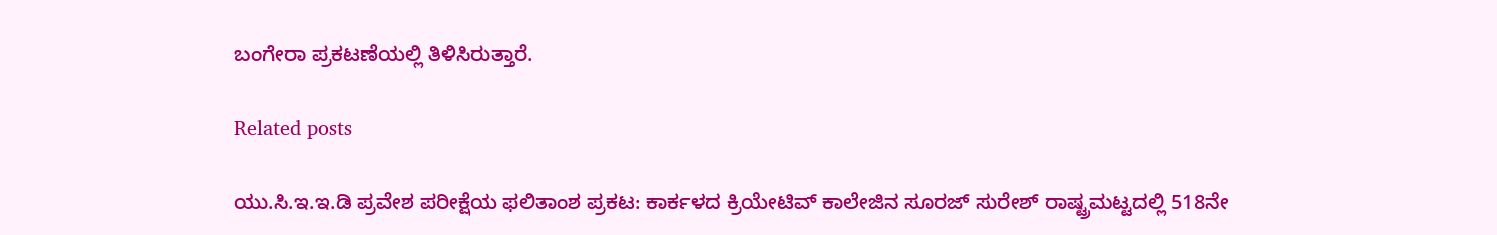ಬಂಗೇರಾ ಪ್ರಕಟಣೆಯಲ್ಲಿ ತಿಳಿಸಿರುತ್ತಾರೆ.

Related posts

ಯು.ಸಿ.ಇ.ಇ.ಡಿ ಪ್ರವೇಶ ಪರೀಕ್ಷೆಯ ಫಲಿತಾಂಶ ಪ್ರಕಟ: ಕಾರ್ಕಳದ ಕ್ರಿಯೇಟಿವ್ ಕಾಲೇಜಿನ ಸೂರಜ್ ಸುರೇಶ್ ರಾಷ್ಟ್ರಮಟ್ಟದಲ್ಲಿ 518ನೇ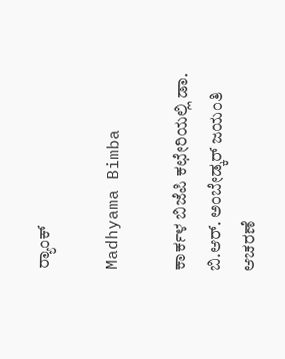ರ್‍ಯಾಂಕ್

Madhyama Bimba

ಕಾರ್ಕಳ ಬಿಜೆಪಿ ಕಛೇರಿಯಲ್ಲಿ ಡಾ. ಬಿ.ಆರ್. ಅಂಬೇಡ್ಕರ್ ಜಯಂತಿ ಆಚರಣೆ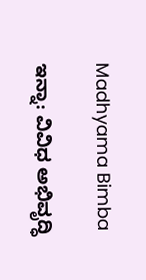Madhyama Bimba

ಇನ್ನಾ: ವಿವಿಧ ಅಭಿವೃದ್ಧಿ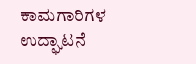ಕಾಮಗಾರಿಗಳ ಉದ್ಘಾಟನೆ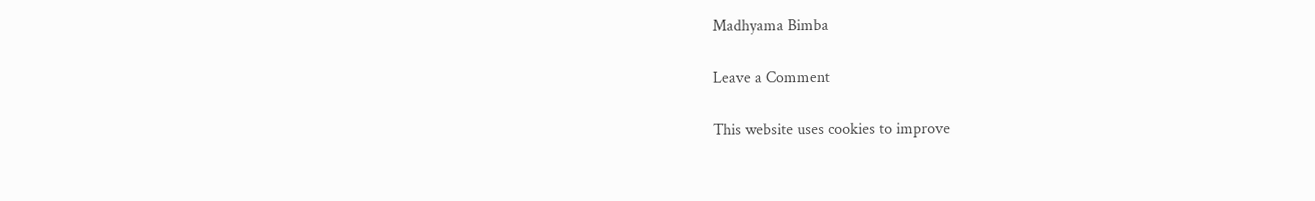Madhyama Bimba

Leave a Comment

This website uses cookies to improve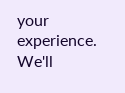your experience. We'll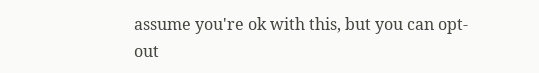assume you're ok with this, but you can opt-out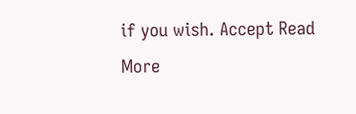if you wish. Accept Read More